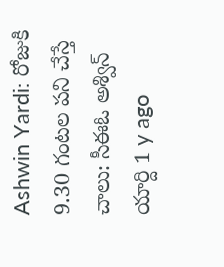Ashwin Yardi: రోజుకి 9.30 గంటల పని చేస్తే చాలు: సీఈఓ అశ్విన్ యార్ది 1 y ago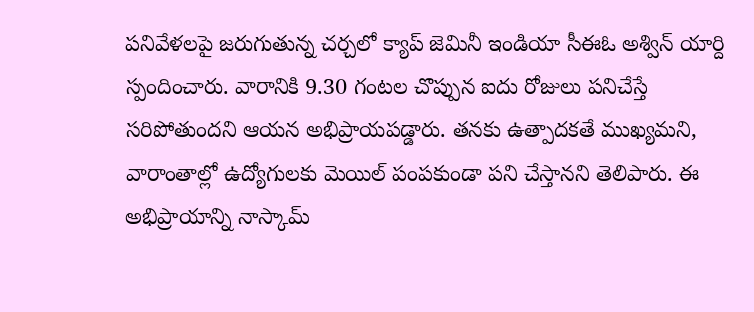పనివేళలపై జరుగుతున్న చర్చలో క్యాప్ జెమినీ ఇండియా సీఈఓ అశ్విన్ యార్ది స్పందించారు. వారానికి 9.30 గంటల చొప్పున ఐదు రోజులు పనిచేస్తే సరిపోతుందని ఆయన అభిప్రాయపడ్డారు. తనకు ఉత్పాదకతే ముఖ్యమని, వారాంతాల్లో ఉద్యోగులకు మెయిల్ పంపకుండా పని చేస్తానని తెలిపారు. ఈ అభిప్రాయాన్ని నాస్కామ్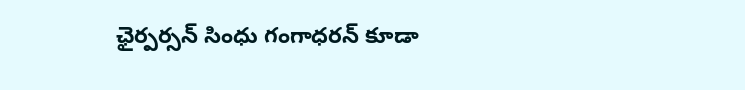ఛైర్పర్సన్ సింధు గంగాధరన్ కూడా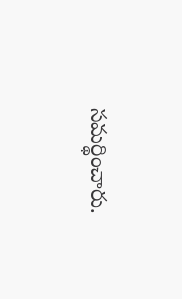సమర్థించారు.